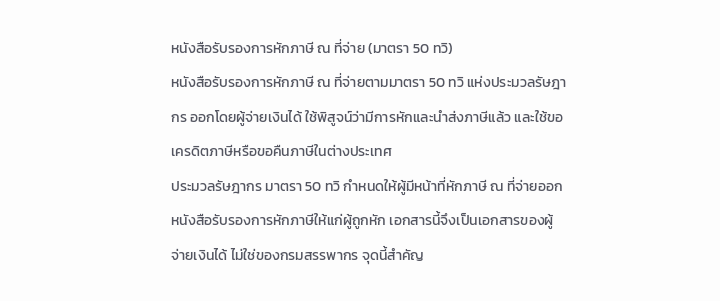หนังสือรับรองการหักภาษี ณ ที่จ่าย (มาตรา 50 ทวิ)
หนังสือรับรองการหักภาษี ณ ที่จ่ายตามมาตรา 50 ทวิ แห่งประมวลรัษฎากร ออกโดยผู้จ่ายเงินได้ ใช้พิสูจน์ว่ามีการหักและนำส่งภาษีแล้ว และใช้ขอเครดิตภาษีหรือขอคืนภาษีในต่างประเทศ
ประมวลรัษฎากร มาตรา 50 ทวิ กำหนดให้ผู้มีหน้าที่หักภาษี ณ ที่จ่ายออกหนังสือรับรองการหักภาษีให้แก่ผู้ถูกหัก เอกสารนี้จึงเป็นเอกสารของผู้จ่ายเงินได้ ไม่ใช่ของกรมสรรพากร จุดนี้สำคัญ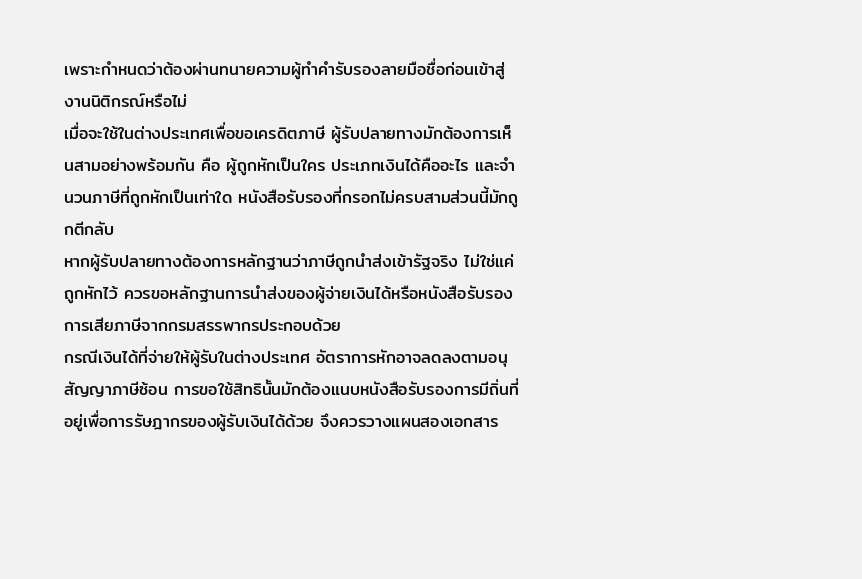เพราะกำหนดว่าต้องผ่านทนายความผู้ทำคำรับรองลายมือชื่อก่อนเข้าสู่งานนิติกรณ์หรือไม่
เมื่อจะใช้ในต่างประเทศเพื่อขอเครดิตภาษี ผู้รับปลายทางมักต้องการเห็นสามอย่างพร้อมกัน คือ ผู้ถูกหักเป็นใคร ประเภทเงินได้คืออะไร และจำนวนภาษีที่ถูกหักเป็นเท่าใด หนังสือรับรองที่กรอกไม่ครบสามส่วนนี้มักถูกตีกลับ
หากผู้รับปลายทางต้องการหลักฐานว่าภาษีถูกนำส่งเข้ารัฐจริง ไม่ใช่แค่ถูกหักไว้ ควรขอหลักฐานการนำส่งของผู้จ่ายเงินได้หรือหนังสือรับรองการเสียภาษีจากกรมสรรพากรประกอบด้วย
กรณีเงินได้ที่จ่ายให้ผู้รับในต่างประเทศ อัตราการหักอาจลดลงตามอนุสัญญาภาษีซ้อน การขอใช้สิทธินั้นมักต้องแนบหนังสือรับรองการมีถิ่นที่อยู่เพื่อการรัษฎากรของผู้รับเงินได้ด้วย จึงควรวางแผนสองเอกสาร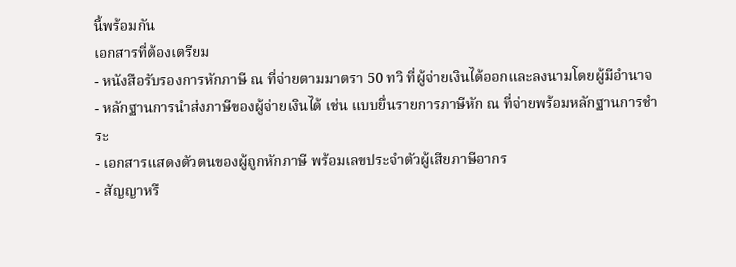นี้พร้อมกัน
เอกสารที่ต้องเตรียม
- หนังสือรับรองการหักภาษี ณ ที่จ่ายตามมาตรา 50 ทวิ ที่ผู้จ่ายเงินได้ออกและลงนามโดยผู้มีอำนาจ
- หลักฐานการนำส่งภาษีของผู้จ่ายเงินได้ เช่น แบบยื่นรายการภาษีหัก ณ ที่จ่ายพร้อมหลักฐานการชำระ
- เอกสารแสดงตัวตนของผู้ถูกหักภาษี พร้อมเลขประจำตัวผู้เสียภาษีอากร
- สัญญาหรื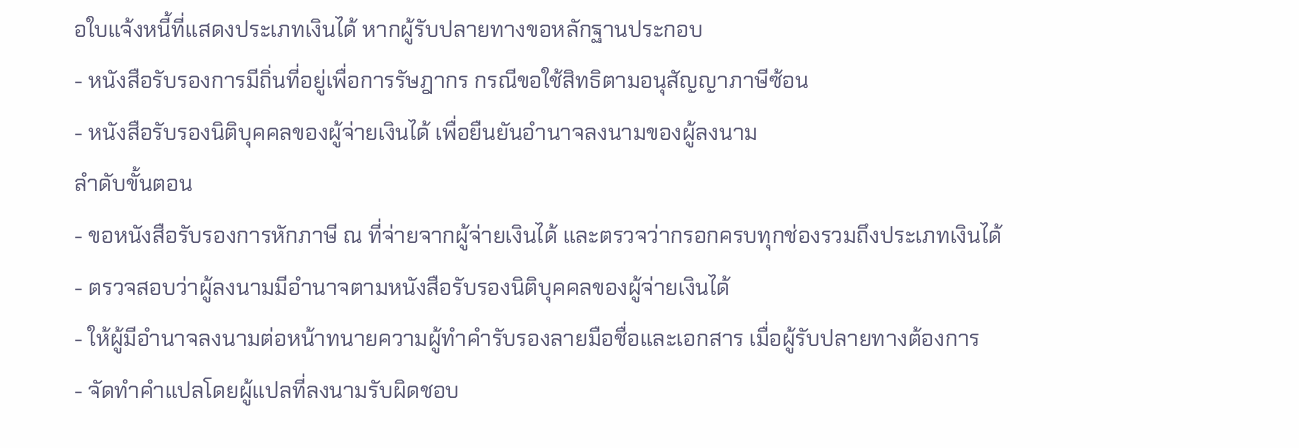อใบแจ้งหนี้ที่แสดงประเภทเงินได้ หากผู้รับปลายทางขอหลักฐานประกอบ
- หนังสือรับรองการมีถิ่นที่อยู่เพื่อการรัษฎากร กรณีขอใช้สิทธิตามอนุสัญญาภาษีซ้อน
- หนังสือรับรองนิติบุคคลของผู้จ่ายเงินได้ เพื่อยืนยันอำนาจลงนามของผู้ลงนาม
ลำดับขั้นตอน
- ขอหนังสือรับรองการหักภาษี ณ ที่จ่ายจากผู้จ่ายเงินได้ และตรวจว่ากรอกครบทุกช่องรวมถึงประเภทเงินได้
- ตรวจสอบว่าผู้ลงนามมีอำนาจตามหนังสือรับรองนิติบุคคลของผู้จ่ายเงินได้
- ให้ผู้มีอำนาจลงนามต่อหน้าทนายความผู้ทำคำรับรองลายมือชื่อและเอกสาร เมื่อผู้รับปลายทางต้องการ
- จัดทำคำแปลโดยผู้แปลที่ลงนามรับผิดชอบ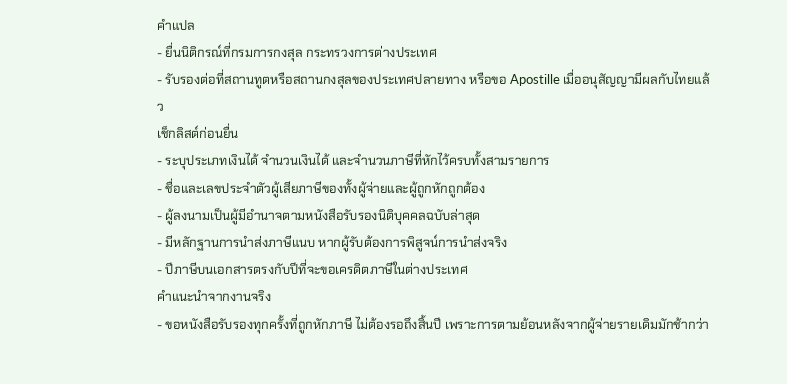คำแปล
- ยื่นนิติกรณ์ที่กรมการกงสุล กระทรวงการต่างประเทศ
- รับรองต่อที่สถานทูตหรือสถานกงสุลของประเทศปลายทาง หรือขอ Apostille เมื่ออนุสัญญามีผลกับไทยแล้ว
เช็กลิสต์ก่อนยื่น
- ระบุประเภทเงินได้ จำนวนเงินได้ และจำนวนภาษีที่หักไว้ครบทั้งสามรายการ
- ชื่อและเลขประจำตัวผู้เสียภาษีของทั้งผู้จ่ายและผู้ถูกหักถูกต้อง
- ผู้ลงนามเป็นผู้มีอำนาจตามหนังสือรับรองนิติบุคคลฉบับล่าสุด
- มีหลักฐานการนำส่งภาษีแนบ หากผู้รับต้องการพิสูจน์การนำส่งจริง
- ปีภาษีบนเอกสารตรงกับปีที่จะขอเครดิตภาษีในต่างประเทศ
คำแนะนำจากงานจริง
- ขอหนังสือรับรองทุกครั้งที่ถูกหักภาษี ไม่ต้องรอถึงสิ้นปี เพราะการตามย้อนหลังจากผู้จ่ายรายเดิมมักช้ากว่า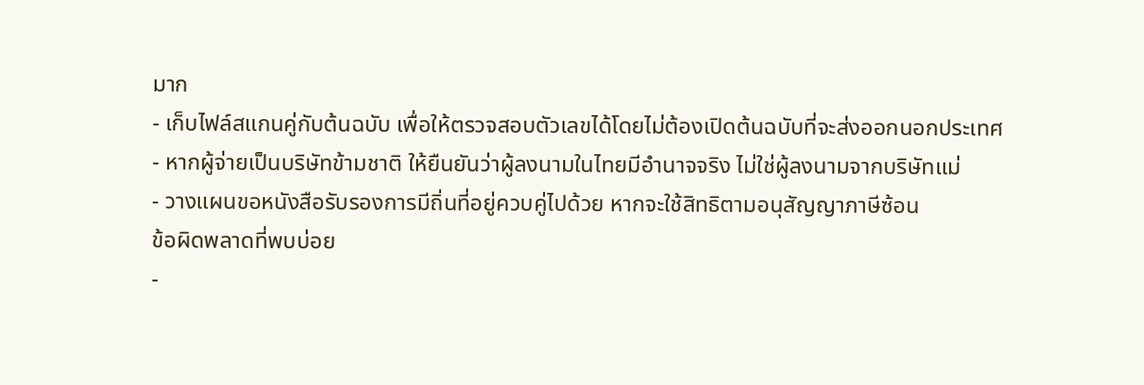มาก
- เก็บไฟล์สแกนคู่กับต้นฉบับ เพื่อให้ตรวจสอบตัวเลขได้โดยไม่ต้องเปิดต้นฉบับที่จะส่งออกนอกประเทศ
- หากผู้จ่ายเป็นบริษัทข้ามชาติ ให้ยืนยันว่าผู้ลงนามในไทยมีอำนาจจริง ไม่ใช่ผู้ลงนามจากบริษัทแม่
- วางแผนขอหนังสือรับรองการมีถิ่นที่อยู่ควบคู่ไปด้วย หากจะใช้สิทธิตามอนุสัญญาภาษีซ้อน
ข้อผิดพลาดที่พบบ่อย
-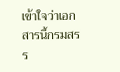เข้าใจว่าเอกสารนี้กรมสรร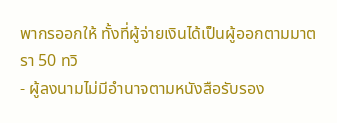พากรออกให้ ทั้งที่ผู้จ่ายเงินได้เป็นผู้ออกตามมาตรา 50 ทวิ
- ผู้ลงนามไม่มีอำนาจตามหนังสือรับรอง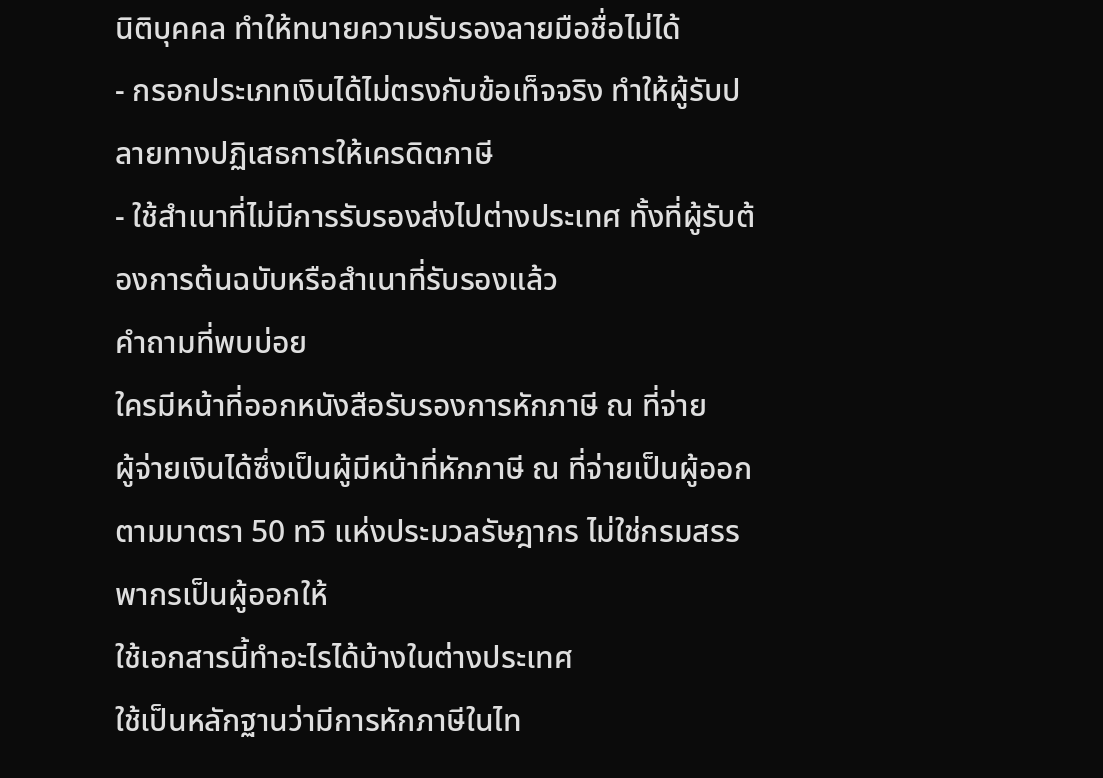นิติบุคคล ทำให้ทนายความรับรองลายมือชื่อไม่ได้
- กรอกประเภทเงินได้ไม่ตรงกับข้อเท็จจริง ทำให้ผู้รับปลายทางปฏิเสธการให้เครดิตภาษี
- ใช้สำเนาที่ไม่มีการรับรองส่งไปต่างประเทศ ทั้งที่ผู้รับต้องการต้นฉบับหรือสำเนาที่รับรองแล้ว
คำถามที่พบบ่อย
ใครมีหน้าที่ออกหนังสือรับรองการหักภาษี ณ ที่จ่าย
ผู้จ่ายเงินได้ซึ่งเป็นผู้มีหน้าที่หักภาษี ณ ที่จ่ายเป็นผู้ออกตามมาตรา 50 ทวิ แห่งประมวลรัษฎากร ไม่ใช่กรมสรรพากรเป็นผู้ออกให้
ใช้เอกสารนี้ทำอะไรได้บ้างในต่างประเทศ
ใช้เป็นหลักฐานว่ามีการหักภาษีในไท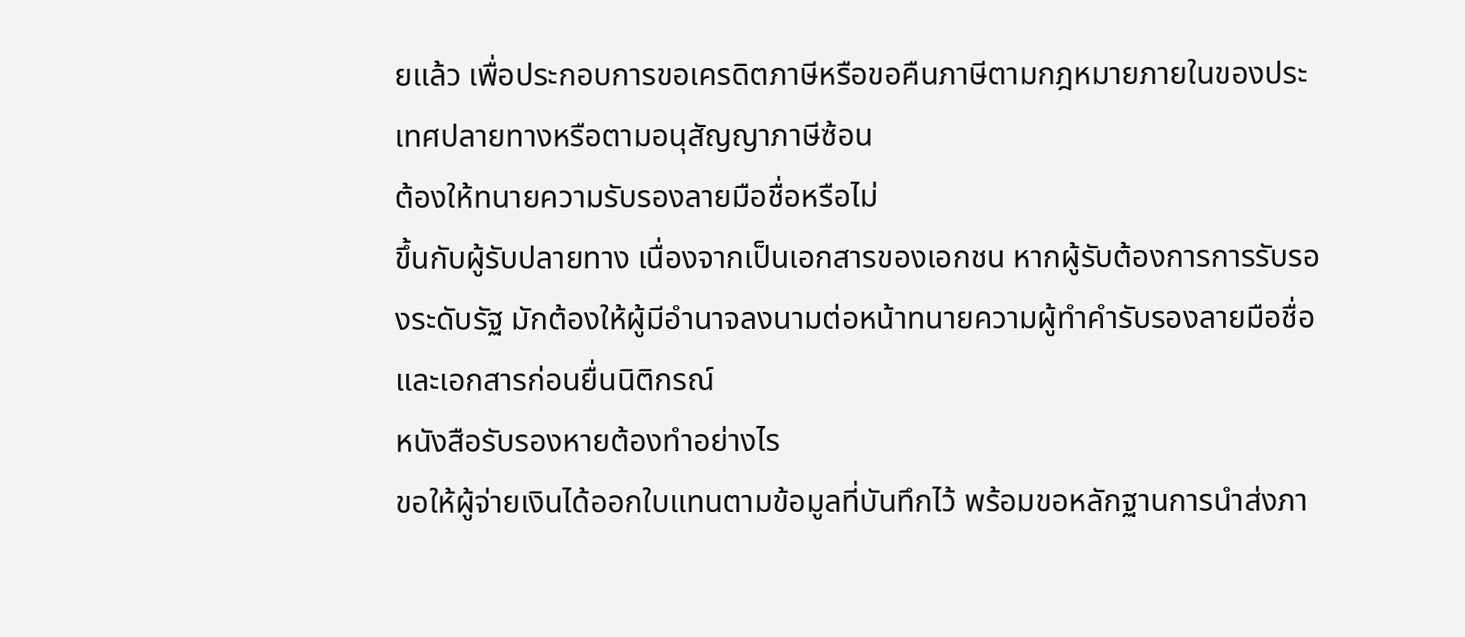ยแล้ว เพื่อประกอบการขอเครดิตภาษีหรือขอคืนภาษีตามกฎหมายภายในของประเทศปลายทางหรือตามอนุสัญญาภาษีซ้อน
ต้องให้ทนายความรับรองลายมือชื่อหรือไม่
ขึ้นกับผู้รับปลายทาง เนื่องจากเป็นเอกสารของเอกชน หากผู้รับต้องการการรับรองระดับรัฐ มักต้องให้ผู้มีอำนาจลงนามต่อหน้าทนายความผู้ทำคำรับรองลายมือชื่อและเอกสารก่อนยื่นนิติกรณ์
หนังสือรับรองหายต้องทำอย่างไร
ขอให้ผู้จ่ายเงินได้ออกใบแทนตามข้อมูลที่บันทึกไว้ พร้อมขอหลักฐานการนำส่งภา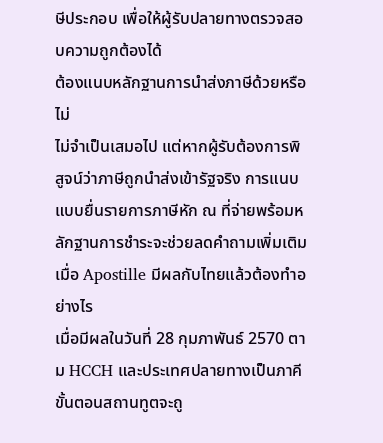ษีประกอบ เพื่อให้ผู้รับปลายทางตรวจสอบความถูกต้องได้
ต้องแนบหลักฐานการนำส่งภาษีด้วยหรือไม่
ไม่จำเป็นเสมอไป แต่หากผู้รับต้องการพิสูจน์ว่าภาษีถูกนำส่งเข้ารัฐจริง การแนบแบบยื่นรายการภาษีหัก ณ ที่จ่ายพร้อมหลักฐานการชำระจะช่วยลดคำถามเพิ่มเติม
เมื่อ Apostille มีผลกับไทยแล้วต้องทำอย่างไร
เมื่อมีผลในวันที่ 28 กุมภาพันธ์ 2570 ตาม HCCH และประเทศปลายทางเป็นภาคี ขั้นตอนสถานทูตจะถู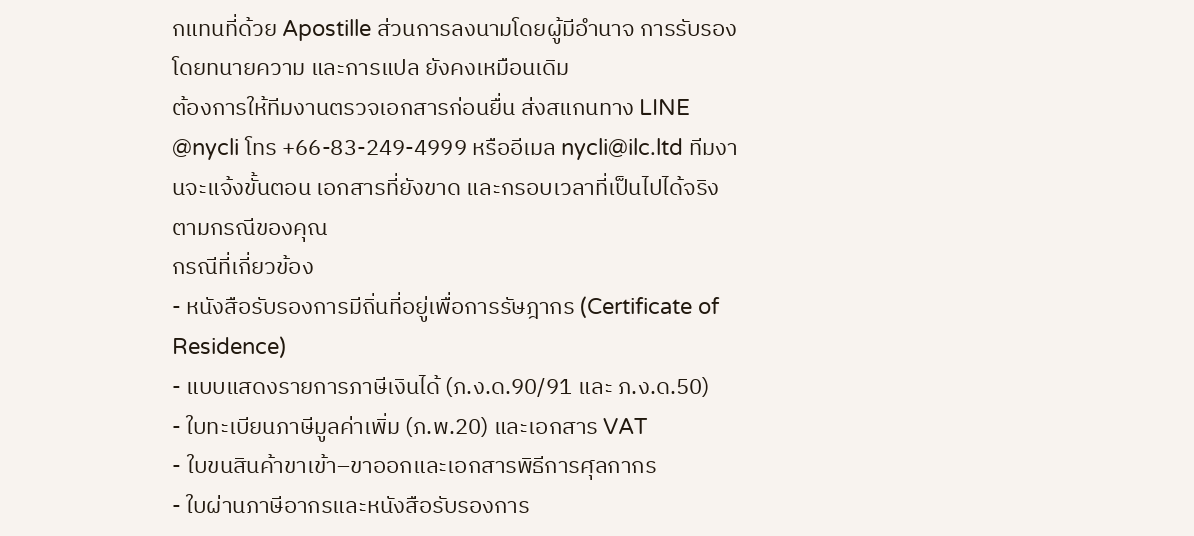กแทนที่ด้วย Apostille ส่วนการลงนามโดยผู้มีอำนาจ การรับรองโดยทนายความ และการแปล ยังคงเหมือนเดิม
ต้องการให้ทีมงานตรวจเอกสารก่อนยื่น ส่งสแกนทาง LINE @nycli โทร +66-83-249-4999 หรืออีเมล nycli@ilc.ltd ทีมงานจะแจ้งขั้นตอน เอกสารที่ยังขาด และกรอบเวลาที่เป็นไปได้จริงตามกรณีของคุณ
กรณีที่เกี่ยวข้อง
- หนังสือรับรองการมีถิ่นที่อยู่เพื่อการรัษฎากร (Certificate of Residence)
- แบบแสดงรายการภาษีเงินได้ (ภ.ง.ด.90/91 และ ภ.ง.ด.50)
- ใบทะเบียนภาษีมูลค่าเพิ่ม (ภ.พ.20) และเอกสาร VAT
- ใบขนสินค้าขาเข้า–ขาออกและเอกสารพิธีการศุลกากร
- ใบผ่านภาษีอากรและหนังสือรับรองการ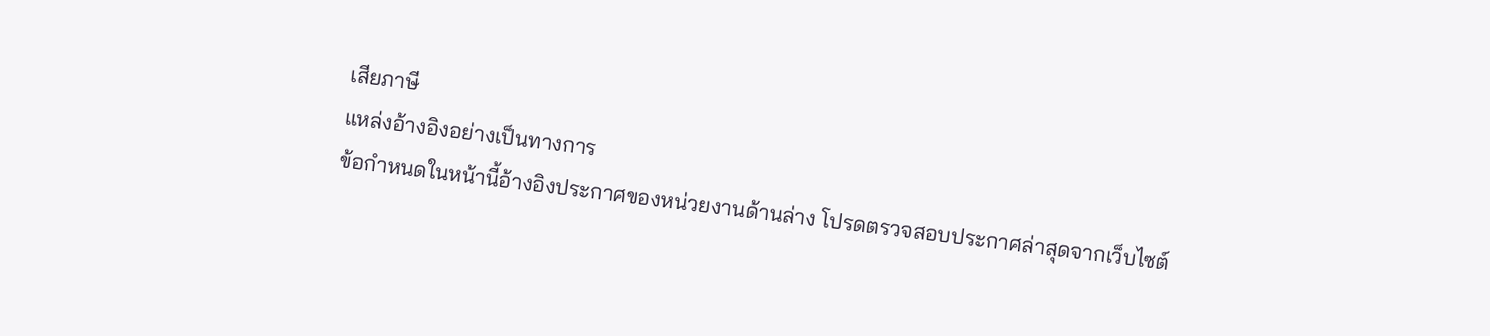เสียภาษี
แหล่งอ้างอิงอย่างเป็นทางการ
ข้อกำหนดในหน้านี้อ้างอิงประกาศของหน่วยงานด้านล่าง โปรดตรวจสอบประกาศล่าสุดจากเว็บไซต์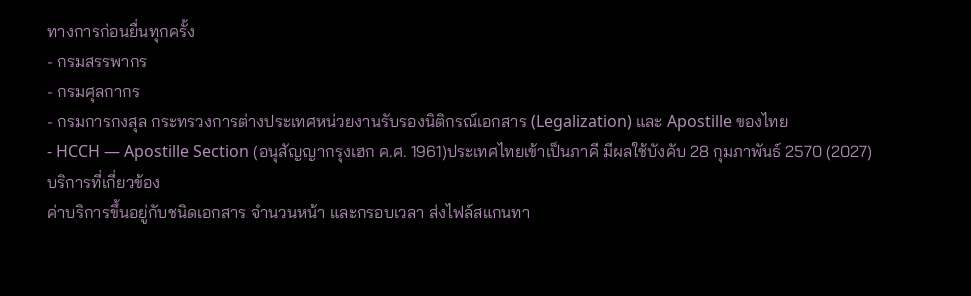ทางการก่อนยื่นทุกครั้ง
- กรมสรรพากร
- กรมศุลกากร
- กรมการกงสุล กระทรวงการต่างประเทศหน่วยงานรับรองนิติกรณ์เอกสาร (Legalization) และ Apostille ของไทย
- HCCH — Apostille Section (อนุสัญญากรุงเฮก ค.ศ. 1961)ประเทศไทยเข้าเป็นภาคี มีผลใช้บังคับ 28 กุมภาพันธ์ 2570 (2027)
บริการที่เกี่ยวข้อง
ค่าบริการขึ้นอยู่กับชนิดเอกสาร จำนวนหน้า และกรอบเวลา ส่งไฟล์สแกนทา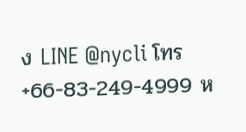ง LINE @nycli โทร +66-83-249-4999 ห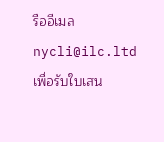รืออีเมล nycli@ilc.ltd เพื่อรับใบเสน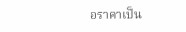อราคาเป็น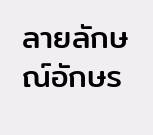ลายลักษณ์อักษร